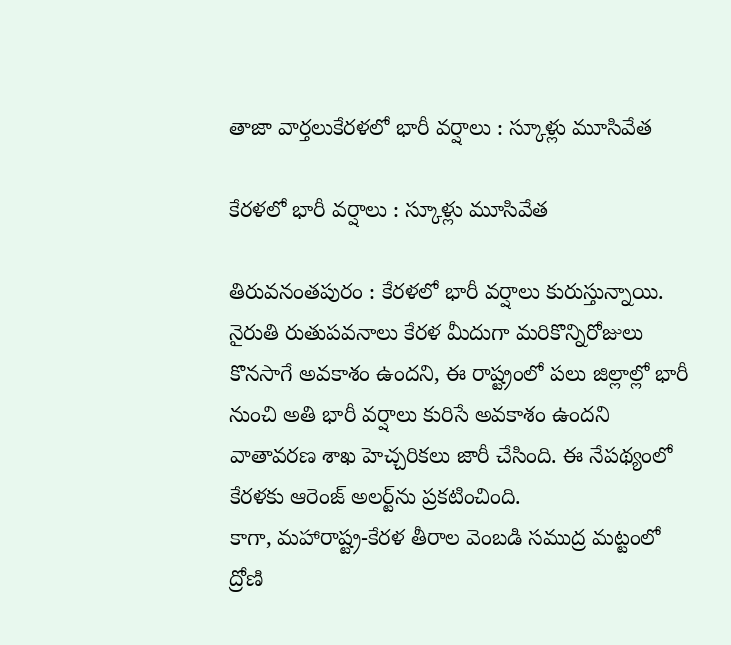తాజా వార్తలుకేరళలో భారీ వర్షాలు : స్కూళ్లు మూసివేత

కేరళలో భారీ వర్షాలు : స్కూళ్లు మూసివేత

తిరువనంతపురం : కేరళలో భారీ వర్షాలు కురుస్తున్నాయి. నైరుతి రుతుపవనాలు కేరళ మీదుగా మరికొన్నిరోజులు కొనసాగే అవకాశం ఉందని, ఈ రాష్ట్రంలో పలు జిల్లాల్లో భారీ నుంచి అతి భారీ వర్షాలు కురిసే అవకాశం ఉందని వాతావరణ శాఖ హెచ్చరికలు జారీ చేసింది. ఈ నేపథ్యంలో కేరళకు ఆరెంజ్‌ అలర్ట్‌ను ప్రకటించింది.
కాగా, మహారాష్ట్ర-కేరళ తీరాల వెంబడి సముద్ర మట్టంలో ద్రోణి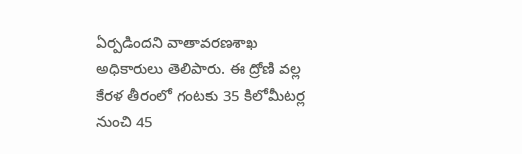ఏర్పడిందని వాతావరణశాఖ అధికారులు తెలిపారు. ఈ ద్రోణి వల్ల కేరళ తీరంలో గంటకు 35 కిలోమీటర్ల నుంచి 45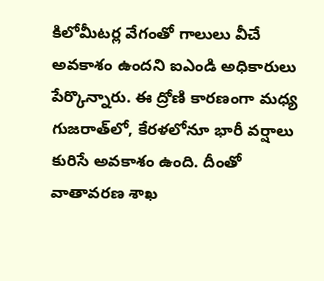కిలోమీటర్ల వేగంతో గాలులు వీచే అవకాశం ఉందని ఐఎండి అధికారులు పేర్కొన్నారు. ఈ ద్రోణి కారణంగా మధ్య గుజరాత్‌లో, కేరళలోనూ భారీ వర్షాలు కురిసే అవకాశం ఉంది. దీంతో వాతావరణ శాఖ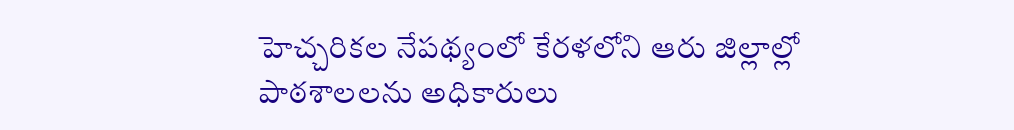హెచ్చరికల నేపథ్యంలో కేరళలోని ఆరు జిల్లాల్లో పాఠశాలలను అధికారులు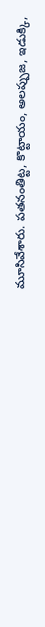మూసివేశారు. పతనంతిట్ట, కొట్టాయం, అలప్పుజ, ఇడుక్కి,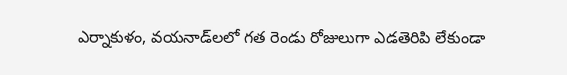ఎర్నాకుళం, వయనాడ్‌లలో గత రెండు రోజులుగా ఎడతెరిపి లేకుండా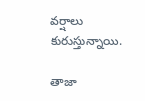వర్షాలు కురుస్తున్నాయి.

తాజా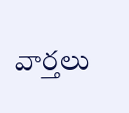వార్తలు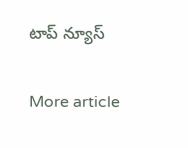టాప్ న్యూస్

More article